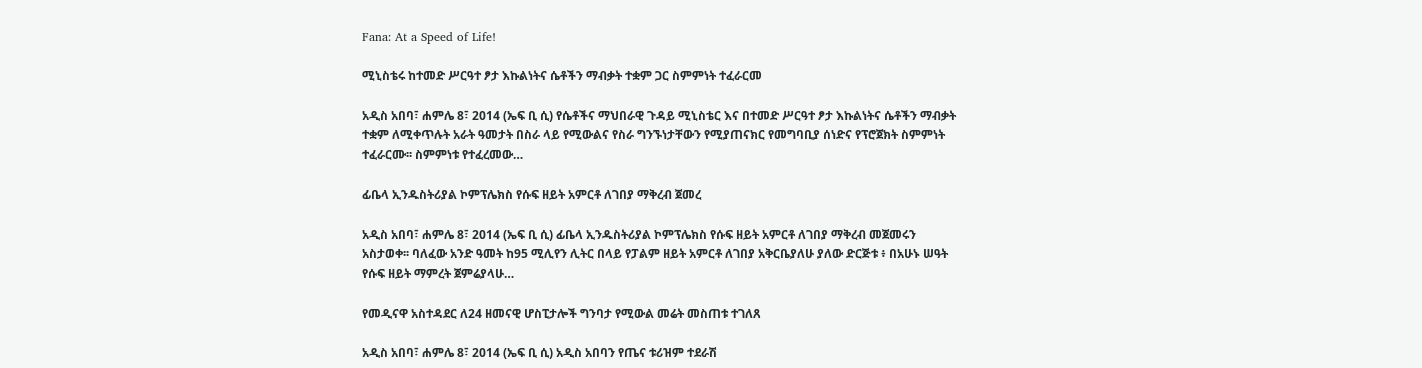Fana: At a Speed of Life!

ሚኒስቴሩ ከተመድ ሥርዓተ ፆታ እኩልነትና ሴቶችን ማብቃት ተቋም ጋር ስምምነት ተፈራርመ

አዲስ አበባ፣ ሐምሌ 8፣ 2014 (ኤፍ ቢ ሲ) የሴቶችና ማህበራዊ ጉዳይ ሚኒስቴር እና በተመድ ሥርዓተ ፆታ እኩልነትና ሴቶችን ማብቃት ተቋም ለሚቀጥሉት አራት ዓመታት በስራ ላይ የሚውልና የስራ ግንኙነታቸውን የሚያጠናክር የመግባቢያ ሰነድና የፕሮጀክት ስምምነት ተፈራርሙ፡፡ ስምምነቱ የተፈረመው…

ፊቤላ ኢንዱስትሪያል ኮምፕሌክስ የሱፍ ዘይት አምርቶ ለገበያ ማቅረብ ጀመረ

አዲስ አበባ፣ ሐምሌ 8፣ 2014 (ኤፍ ቢ ሲ) ፊቤላ ኢንዱስትሪያል ኮምፕሌክስ የሱፍ ዘይት አምርቶ ለገበያ ማቅረብ መጀመሩን አስታወቀ፡፡ ባለፈው አንድ ዓመት ከ95 ሚሊየን ሊትር በላይ የፓልም ዘይት አምርቶ ለገበያ አቅርቤያለሁ ያለው ድርጅቱ ፥ በአሁኑ ሠዓት የሱፍ ዘይት ማምረት ጀምሬያላሁ…

የመዲናዋ አስተዳደር ለ24 ዘመናዊ ሆስፒታሎች ግንባታ የሚውል መሬት መስጠቱ ተገለጸ

አዲስ አበባ፣ ሐምሌ 8፣ 2014 (ኤፍ ቢ ሲ) አዲስ አበባን የጤና ቱሪዝም ተደራሽ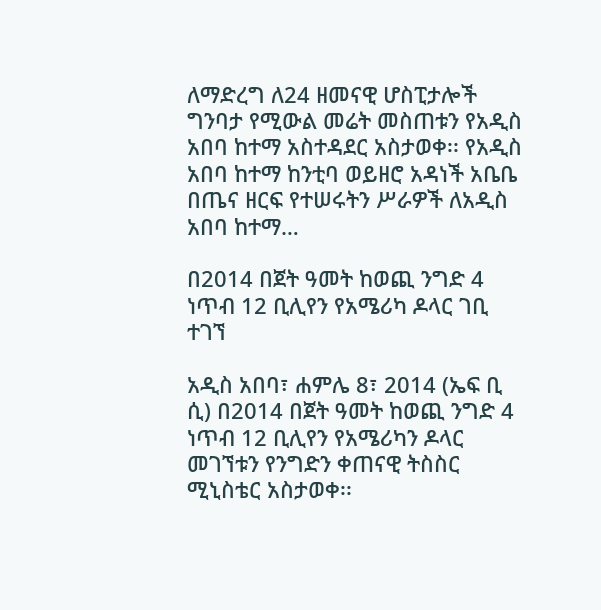ለማድረግ ለ24 ዘመናዊ ሆስፒታሎች ግንባታ የሚውል መሬት መስጠቱን የአዲስ አበባ ከተማ አስተዳደር አስታወቀ፡፡ የአዲስ አበባ ከተማ ከንቲባ ወይዘሮ አዳነች አቤቤ በጤና ዘርፍ የተሠሩትን ሥራዎች ለአዲስ አበባ ከተማ…

በ2014 በጀት ዓመት ከወጪ ንግድ 4 ነጥብ 12 ቢሊየን የአሜሪካ ዶላር ገቢ ተገኘ

አዲስ አበባ፣ ሐምሌ 8፣ 2014 (ኤፍ ቢ ሲ) በ2014 በጀት ዓመት ከወጪ ንግድ 4 ነጥብ 12 ቢሊየን የአሜሪካን ዶላር መገኘቱን የንግድን ቀጠናዊ ትስስር ሚኒስቴር አስታወቀ፡፡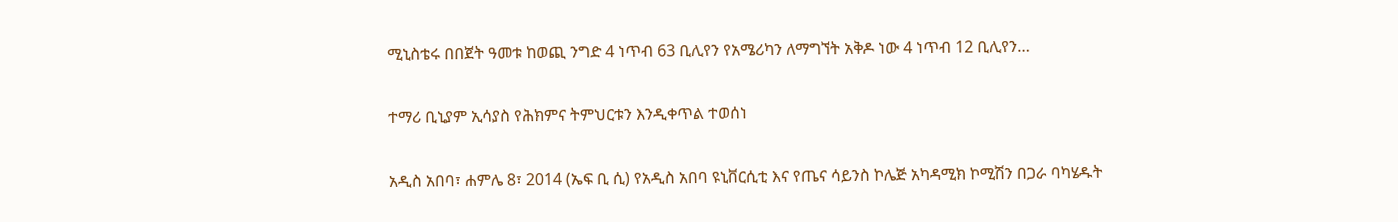ሚኒስቴሩ በበጀት ዓመቱ ከወጪ ንግድ 4 ነጥብ 63 ቢሊየን የአሜሪካን ለማግኘት አቅዶ ነው 4 ነጥብ 12 ቢሊየን…

ተማሪ ቢኒያም ኢሳያስ የሕክምና ትምህርቱን እንዲቀጥል ተወሰነ

አዲስ አበባ፣ ሐምሌ 8፣ 2014 (ኤፍ ቢ ሲ) የአዲስ አበባ ዩኒቨርሲቲ እና የጤና ሳይንስ ኮሌጅ አካዳሚክ ኮሚሽን በጋራ ባካሄዱት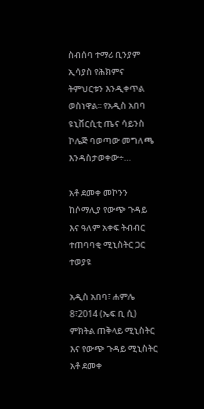ስብሰባ ተማሪ ቢንያም ኢሳያስ የሕክምና ትምህርቱን እንዲቀጥል ወስነዋል፡፡ የአዲስ አበባ ዩኒቨርሲቲ ጤና ሳይንስ ኮሌጅ ባወጣው መግለጫ እንዳስታወቀው÷…

አቶ ደመቀ መኮንን ከሶማሊያ የውጭ ጉዳይ እና ዓለም አቀፍ ትብብር ተጠባባቂ ሚኒስትር ጋር ተወያዩ

አዲስ አበባ፣ ሐምሌ 8፣2014 (ኤፍ ቢ ሲ) ምክትል ጠቅላይ ሚኒስትር እና የውጭ ጉዳይ ሚኒስትር አቶ ደመቀ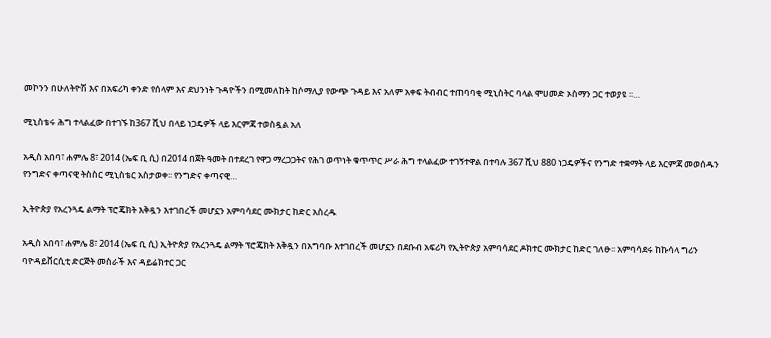መኮንን በሁለትዮሽ እና በአፍሪካ ቀንድ የሰላም እና ደህንነት ጉዳዮችን በሚመለከት ከሶማሊያ የውጭ ጉዳይ እና አለም አቀፍ ትብብር ተጠባባቂ ሚኒስትር ባላል ሞሀመድ ኦስማን ጋር ተወያዩ ፡፡…

ሚኒስቴሩ ሕግ ተላልፈው በተገኙ ከ367 ሺህ በላይ ነጋዴዎች ላይ እርምጃ ተወስዷል አለ

አዲስ አበባ፣ ሐምሌ 8፣ 2014 (ኤፍ ቢ ሲ) በ2014 በጀት ዓመት በተደረገ የዋጋ ማረጋጋትና የሕገ ወጥነት ቁጥጥር ሥራ ሕግ ተላልፈው ተገኝተዋል በተባሉ 367 ሺህ 880 ነጋዴዎችና የንግድ ተቋማት ላይ እርምጃ መወሰዱን የንግድና ቀጣናዊ ትስስር ሚኒስቴር አስታወቀ፡፡ የንግድና ቀጣናዊ…

ኢትዮጵያ የአረንጓዴ ልማት ፕሮጄክት እቅዷን እተገበረች መሆኗን አምባሳደር ሙክታር ከድር አስረዱ

አዲስ አበባ፣ ሐምሌ 8፣ 2014 (ኤፍ ቢ ሲ) ኢትዮጵያ የአረንጓዴ ልማት ፕሮጄክት እቅዷን በአግባቡ እተገበረች መሆኗን በደቡብ አፍሪካ የኢትዮጵያ አምባሳደር ዶክተር ሙክታር ከድር ገለፁ፡፡ አምባሳደሩ ከኩሳላ ግሪን ባዮዳይቨርሲቲ ድርጅት መስራች እና ዳይሬክተር ጋር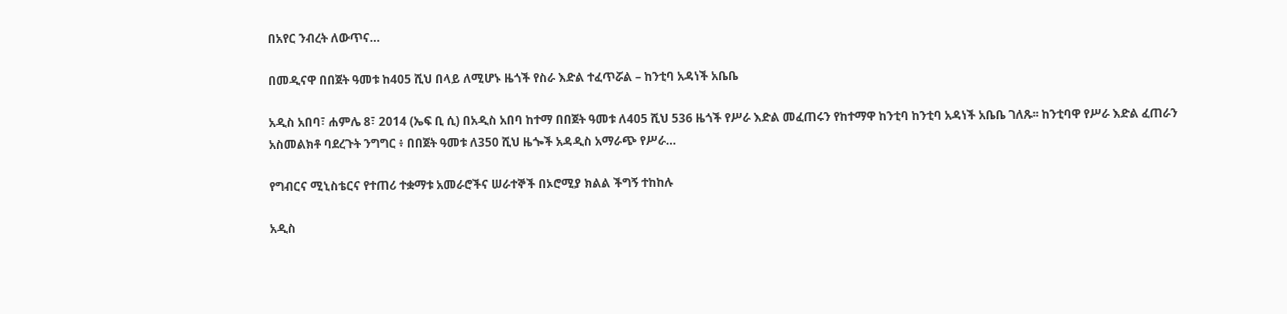በአየር ንብረት ለውጥና…

በመዲናዋ በበጀት ዓመቱ ከ405 ሺህ በላይ ለሚሆኑ ዜጎች የስራ እድል ተፈጥሯል – ከንቲባ አዳነች አቤቤ

አዲስ አበባ፣ ሐምሌ 8፣ 2014 (ኤፍ ቢ ሲ) በአዲስ አበባ ከተማ በበጀት ዓመቱ ለ405 ሺህ 536 ዜጎች የሥራ እድል መፈጠሩን የከተማዋ ከንቲባ ከንቲባ አዳነች አቤቤ ገለጹ፡፡ ከንቲባዋ የሥራ እድል ፈጠራን አስመልክቶ ባደረጉት ንግግር ፥ በበጀት ዓመቱ ለ350 ሺህ ዜጐች አዳዲስ አማራጭ የሥራ…

የግብርና ሚኒስቴርና የተጠሪ ተቋማቱ አመራሮችና ሠራተኞች በኦሮሚያ ክልል ችግኝ ተከከሉ

አዲስ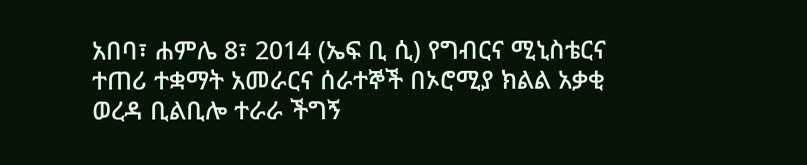አበባ፣ ሐምሌ 8፣ 2014 (ኤፍ ቢ ሲ) የግብርና ሚኒስቴርና ተጠሪ ተቋማት አመራርና ሰራተኞች በኦሮሚያ ክልል አቃቂ ወረዳ ቢልቢሎ ተራራ ችግኝ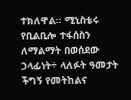ተክለዋል፡፡ ሚኒስቴሩ የቢልቢሎ ተፋሰስን ለማልማት በወሰደው ኃላፊነት÷ ላለፉት ዓመታት ችግኝ የመትከልና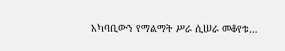አካባቢውን የማልማት ሥራ ሲሠራ መቆየቱ…